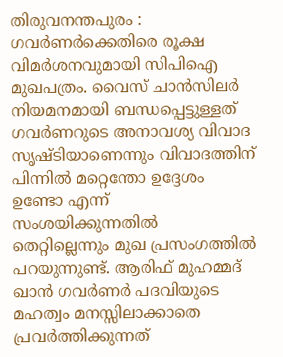തിരുവനന്തപുരം : ഗവർണർക്കെതിരെ രൂക്ഷ വിമർശനവുമായി സിപിഐ മുഖപത്രം. വൈസ് ചാൻസിലർ നിയമനമായി ബന്ധപ്പെട്ടുള്ളത് ഗവർണറുടെ അനാവശ്യ വിവാദ സൃഷ്ടിയാണെന്നും വിവാദത്തിന് പിന്നിൽ മറ്റെന്തോ ഉദ്ദേശം ഉണ്ടോ എന്ന് സംശയിക്കുന്നതിൽ തെറ്റില്ലെന്നും മുഖ പ്രസംഗത്തിൽ പറയുന്നുണ്ട്. ആരിഫ് മുഹമ്മദ് ഖാൻ ഗവർണർ പദവിയുടെ മഹത്വം മനസ്സിലാക്കാതെ പ്രവർത്തിക്കുന്നത്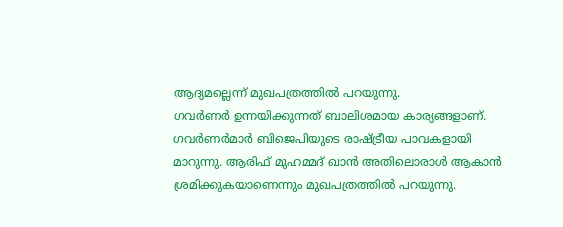ആദ്യമല്ലെന്ന് മുഖപത്രത്തിൽ പറയുന്നു.
ഗവർണർ ഉന്നയിക്കുന്നത് ബാലിശമായ കാര്യങ്ങളാണ്. ഗവർണർമാർ ബിജെപിയുടെ രാഷ്ട്രീയ പാവകളായി മാറുന്നു. ആരിഫ് മുഹമ്മദ് ഖാൻ അതിലൊരാൾ ആകാൻ ശ്രമിക്കുകയാണെന്നും മുഖപത്രത്തിൽ പറയുന്നു.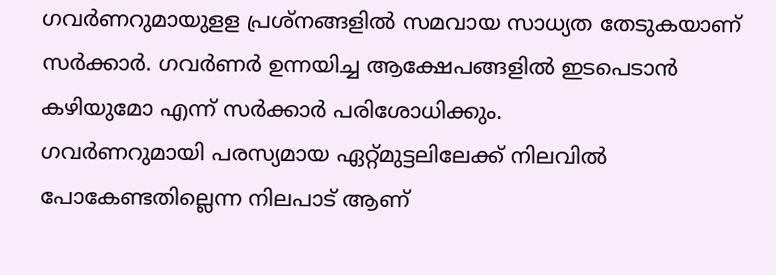ഗവർണറുമായുളള പ്രശ്നങ്ങളിൽ സമവായ സാധ്യത തേടുകയാണ് സർക്കാർ. ഗവർണർ ഉന്നയിച്ച ആക്ഷേപങ്ങളിൽ ഇടപെടാൻ കഴിയുമോ എന്ന് സർക്കാർ പരിശോധിക്കും.
ഗവർണറുമായി പരസ്യമായ ഏറ്റ്മുട്ടലിലേക്ക് നിലവിൽ പോകേണ്ടതില്ലെന്ന നിലപാട് ആണ്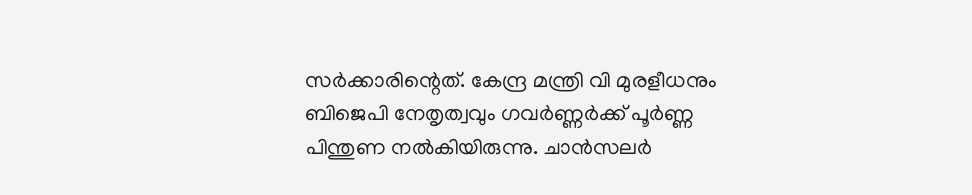സർക്കാരിന്റെത്. കേന്ദ്ര മന്ത്രി വി മുരളീധനും ബിജെപി നേതൃത്വവും ഗവർണ്ണർക്ക് പൂർണ്ണ പിന്തുണ നൽകിയിരുന്നു. ചാൻസലർ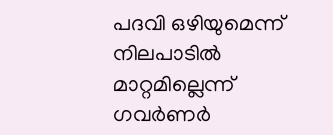പദവി ഒഴിയുമെന്ന് നിലപാടിൽ മാറ്റമില്ലെന്ന് ഗവർണർ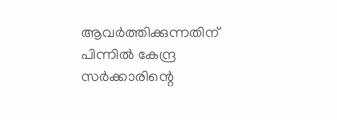ആവർത്തിക്കുന്നതിന് പിന്നിൽ കേന്ദ്ര സർക്കാരിന്റെ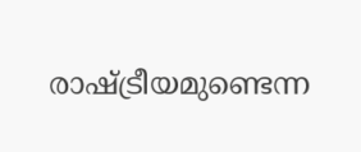രാഷ്ട്രീയമുണ്ടെന്ന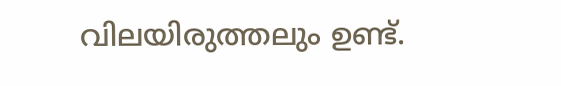വിലയിരുത്തലും ഉണ്ട്.